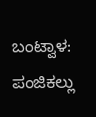ಬಂಟ್ವಾಳ: ಪಂಜಿಕಲ್ಲು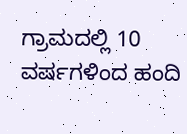ಗ್ರಾಮದಲ್ಲಿ 10 ವರ್ಷಗಳಿಂದ ಹಂದಿ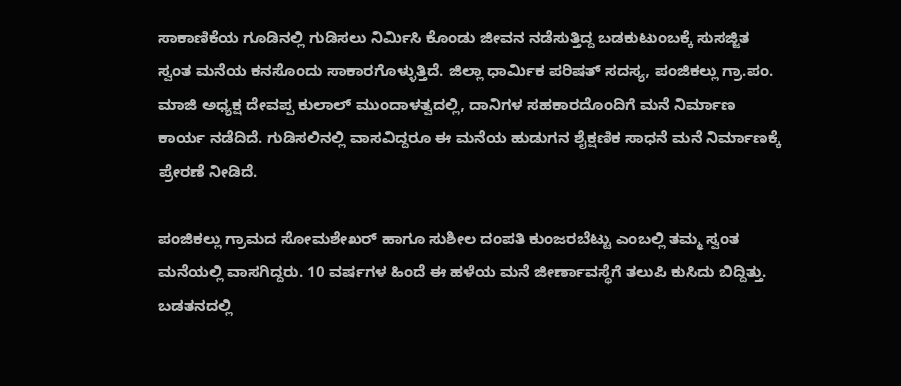ಸಾಕಾಣಿಕೆಯ ಗೂಡಿನಲ್ಲಿ ಗುಡಿಸಲು ನಿರ್ಮಿಸಿ ಕೊಂಡು ಜೀವನ ನಡೆಸುತ್ತಿದ್ದ ಬಡಕುಟುಂಬಕ್ಕೆ ಸುಸಜ್ಜಿತ ಸ್ವಂತ ಮನೆಯ ಕನಸೊಂದು ಸಾಕಾರಗೊಳ್ಳುತ್ತಿದೆ. ಜಿಲ್ಲಾ ಧಾರ್ಮಿಕ ಪರಿಷತ್ ಸದಸ್ಯ, ಪಂಜಿಕಲ್ಲು ಗ್ರಾ.ಪಂ. ಮಾಜಿ ಅಧ್ಯಕ್ಷ ದೇವಪ್ಪ ಕುಲಾಲ್ ಮುಂದಾಳತ್ವದಲ್ಲಿ, ದಾನಿಗಳ ಸಹಕಾರದೊಂದಿಗೆ ಮನೆ ನಿರ್ಮಾಣ ಕಾರ್ಯ ನಡೆದಿದೆ. ಗುಡಿಸಲಿನಲ್ಲಿ ವಾಸವಿದ್ದರೂ ಈ ಮನೆಯ ಹುಡುಗನ ಶೈಕ್ಷಣಿಕ ಸಾಧನೆ ಮನೆ ನಿರ್ಮಾಣಕ್ಕೆ ಪ್ರೇರಣೆ ನೀಡಿದೆ.

ಪಂಜಿಕಲ್ಲು ಗ್ರಾಮದ ಸೋಮಶೇಖರ್ ಹಾಗೂ ಸುಶೀಲ ದಂಪತಿ ಕುಂಜರಬೆಟ್ಟು ಎಂಬಲ್ಲಿ ತಮ್ಮ ಸ್ವಂತ ಮನೆಯಲ್ಲಿ ವಾಸಗಿದ್ದರು. 10 ವರ್ಷಗಳ ಹಿಂದೆ ಈ ಹಳೆಯ ಮನೆ ಜೀರ್ಣಾವಸ್ಥೆಗೆ ತಲುಪಿ ಕುಸಿದು ಬಿದ್ದಿತ್ತು. ಬಡತನದಲ್ಲಿ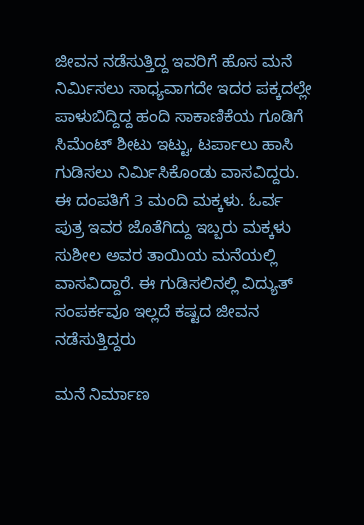ಜೀವನ ನಡೆಸುತ್ತಿದ್ದ ಇವರಿಗೆ ಹೊಸ ಮನೆ ನಿರ್ಮಿಸಲು ಸಾಧ್ಯವಾಗದೇ ಇದರ ಪಕ್ಕದಲ್ಲೇ ಪಾಳುಬಿದ್ದಿದ್ದ ಹಂದಿ ಸಾಕಾಣಿಕೆಯ ಗೂಡಿಗೆ ಸಿಮೆಂಟ್ ಶೀಟು ಇಟ್ಟು, ಟರ್ಪಾಲು ಹಾಸಿ ಗುಡಿಸಲು ನಿರ್ಮಿಸಿಕೊಂಡು ವಾಸವಿದ್ದರು. ಈ ದಂಪತಿಗೆ 3 ಮಂದಿ ಮಕ್ಕಳು. ಓರ್ವ ಪುತ್ರ ಇವರ ಜೊತೆಗಿದ್ದು ಇಬ್ಬರು ಮಕ್ಕಳು ಸುಶೀಲ ಅವರ ತಾಯಿಯ ಮನೆಯಲ್ಲಿ ವಾಸವಿದ್ದಾರೆ. ಈ ಗುಡಿಸಲಿನಲ್ಲಿ ವಿದ್ಯುತ್ ಸಂಪರ್ಕವೂ ಇಲ್ಲದೆ ಕಷ್ಟದ ಜೀವನ ನಡೆಸುತ್ತಿದ್ದರು

ಮನೆ ನಿರ್ಮಾಣ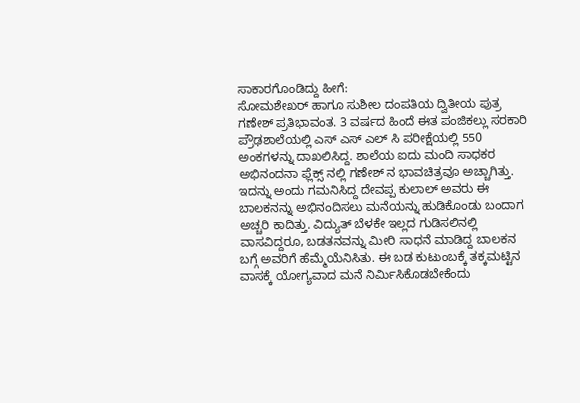ಸಾಕಾರಗೊಂಡಿದ್ದು ಹೀಗೆ:
ಸೋಮಶೇಖರ್ ಹಾಗೂ ಸುಶೀಲ ದಂಪತಿಯ ದ್ವಿತೀಯ ಪುತ್ರ ಗಣೇಶ್ ಪ್ರತಿಭಾವಂತ. 3 ವರ್ಷದ ಹಿಂದೆ ಈತ ಪಂಜಿಕಲ್ಲು ಸರಕಾರಿ ಪ್ರೌಢಶಾಲೆಯಲ್ಲಿ ಎಸ್ ಎಸ್ ಎಲ್ ಸಿ ಪರೀಕ್ಷೆಯಲ್ಲಿ 550 ಅಂಕಗಳನ್ನು ದಾಖಲಿಸಿದ್ದ. ಶಾಲೆಯ ಐದು ಮಂದಿ ಸಾಧಕರ ಅಭಿನಂದನಾ ಫ್ಲೆಕ್ಸ್ ನಲ್ಲಿ ಗಣೇಶ್ ನ ಭಾವಚಿತ್ರವೂ ಅಚ್ಚಾಗಿತ್ತು. ಇದನ್ನು ಅಂದು ಗಮನಿಸಿದ್ದ ದೇವಪ್ಪ ಕುಲಾಲ್ ಅವರು ಈ ಬಾಲಕನನ್ನು ಅಭಿನಂದಿಸಲು ಮನೆಯನ್ನು ಹುಡಿಕೊಂಡು ಬಂದಾಗ ಅಚ್ಚರಿ ಕಾದಿತ್ತು. ವಿದ್ಯುತ್ ಬೆಳಕೇ ಇಲ್ಲದ ಗುಡಿಸಲಿನಲ್ಲಿ ವಾಸವಿದ್ದರೂ, ಬಡತನವನ್ನು ಮೀರಿ ಸಾಧನೆ ಮಾಡಿದ್ದ ಬಾಲಕನ ಬಗ್ಗೆ ಅವರಿಗೆ ಹೆಮ್ಮೆಯೆನಿಸಿತು. ಈ ಬಡ ಕುಟುಂಬಕ್ಕೆ ತಕ್ಕಮಟ್ಟಿನ ವಾಸಕ್ಕೆ ಯೋಗ್ಯವಾದ ಮನೆ ನಿರ್ಮಿಸಿಕೊಡಬೇಕೆಂದು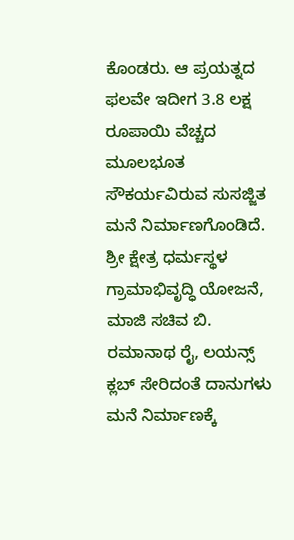ಕೊಂಡರು. ಆ ಪ್ರಯತ್ನದ ಫಲವೇ ಇದೀಗ 3.8 ಲಕ್ಷ ರೂಪಾಯಿ ವೆಚ್ಚದ ಮೂಲಭೂತ ಸೌಕರ್ಯವಿರುವ ಸುಸಜ್ಜಿತ ಮನೆ ನಿರ್ಮಾಣಗೊಂಡಿದೆ. ಶ್ರೀ ಕ್ಷೇತ್ರ ಧರ್ಮಸ್ಥಳ ಗ್ರಾಮಾಭಿವೃದ್ಧಿ ಯೋಜನೆ, ಮಾಜಿ ಸಚಿವ ಬಿ. ರಮಾನಾಥ ರೈ, ಲಯನ್ಸ್ ಕ್ಲಬ್ ಸೇರಿದಂತೆ ದಾನುಗಳು ಮನೆ ನಿರ್ಮಾಣಕ್ಕೆ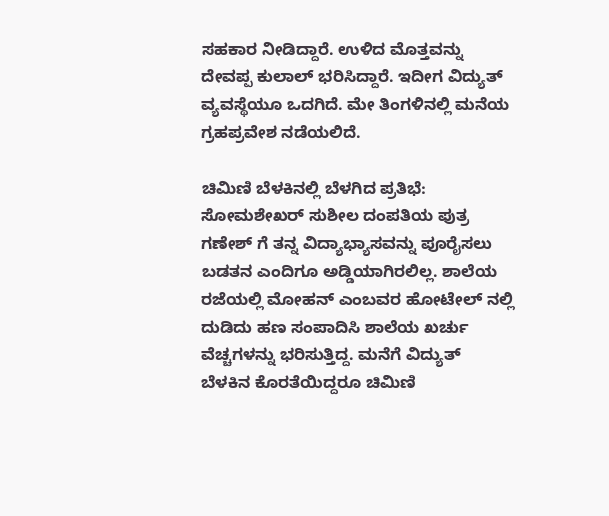ಸಹಕಾರ ನೀಡಿದ್ದಾರೆ. ಉಳಿದ ಮೊತ್ತವನ್ನು ದೇವಪ್ಪ ಕುಲಾಲ್ ಭರಿಸಿದ್ದಾರೆ. ಇದೀಗ ವಿದ್ಯುತ್ ವ್ಯವಸ್ಥೆಯೂ ಒದಗಿದೆ. ಮೇ ತಿಂಗಳಿನಲ್ಲಿ ಮನೆಯ ಗ್ರಹಪ್ರವೇಶ ನಡೆಯಲಿದೆ.

ಚಿಮಿಣಿ ಬೆಳಕಿನಲ್ಲಿ ಬೆಳಗಿದ ಪ್ರತಿಭೆ:
ಸೋಮಶೇಖರ್ ಸುಶೀಲ ದಂಪತಿಯ ಪುತ್ರ ಗಣೇಶ್ ಗೆ ತನ್ನ ವಿದ್ಯಾಭ್ಯಾಸವನ್ನು ಪೂರೈಸಲು ಬಡತನ ಎಂದಿಗೂ ಅಡ್ಡಿಯಾಗಿರಲಿಲ್ಲ. ಶಾಲೆಯ ರಜೆಯಲ್ಲಿ ಮೋಹನ್ ಎಂಬವರ ಹೋಟೇಲ್ ನಲ್ಲಿ ದುಡಿದು ಹಣ ಸಂಪಾದಿಸಿ ಶಾಲೆಯ ಖರ್ಚು ವೆಚ್ಚಗಳನ್ನು ಭರಿಸುತ್ತಿದ್ದ. ಮನೆಗೆ ವಿದ್ಯುತ್ ಬೆಳಕಿನ ಕೊರತೆಯಿದ್ದರೂ ಚಿಮಿಣಿ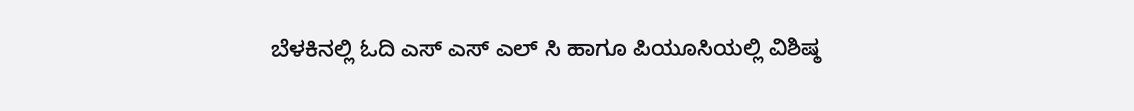ಬೆಳಕಿನಲ್ಲಿ ಓದಿ ಎಸ್ ಎಸ್ ಎಲ್ ಸಿ ಹಾಗೂ ಪಿಯೂಸಿಯಲ್ಲಿ ವಿಶಿಷ್ಠ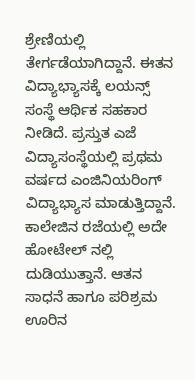ಶ್ರೇಣಿಯಲ್ಲಿ ತೇರ್ಗಡೆಯಾಗಿದ್ದಾನೆ. ಈತನ ವಿದ್ಯಾಭ್ಯಾಸಕ್ಕೆ ಲಯನ್ಸ್ ಸಂಸ್ಥೆ ಆರ್ಥಿಕ ಸಹಕಾರ ನೀಡಿದೆ. ಪ್ರಸ್ತುತ ಎಜೆ ವಿದ್ಯಾಸಂಸ್ಥೆಯಲ್ಲಿ ಪ್ರಥಮ ವರ್ಷದ ಎಂಜಿನಿಯರಿಂಗ್ ವಿದ್ಯಾಭ್ಯಾಸ ಮಾಡುತ್ತಿದ್ದಾನೆ. ಕಾಲೇಜಿನ ರಜೆಯಲ್ಲಿ ಅದೇ ಹೋಟೇಲ್ ನಲ್ಲಿ ದುಡಿಯುತ್ತಾನೆ. ಆತನ ಸಾಧನೆ ಹಾಗೂ ಪರಿಶ್ರಮ ಊರಿನ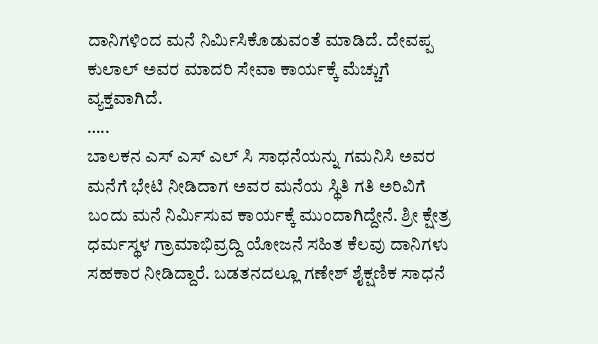ದಾನಿಗಳಿಂದ ಮನೆ ನಿರ್ಮಿಸಿಕೊಡುವಂತೆ ಮಾಡಿದೆ. ದೇವಪ್ಪ ಕುಲಾಲ್ ಅವರ ಮಾದರಿ ಸೇವಾ ಕಾರ್ಯಕ್ಕೆ ಮೆಚ್ಚುಗೆ ವ್ಯಕ್ತವಾಗಿದೆ.
…..
ಬಾಲಕನ ಎಸ್ ಎಸ್ ಎಲ್ ಸಿ ಸಾಧನೆಯನ್ನು ಗಮನಿಸಿ ಅವರ ಮನೆಗೆ ಭೇಟಿ ನೀಡಿದಾಗ ಅವರ ಮನೆಯ ಸ್ಥಿತಿ ಗತಿ ಅರಿವಿಗೆ ಬಂದು ಮನೆ ನಿರ್ಮಿಸುವ ಕಾರ್ಯಕ್ಕೆ ಮುಂದಾಗಿದ್ದೇನೆ. ಶ್ರೀ ಕ್ಷೇತ್ರ ಧರ್ಮಸ್ಥಳ ಗ್ರಾಮಾಭಿವ್ರದ್ದಿ ಯೋಜನೆ ಸಹಿತ ಕೆಲವು ದಾನಿಗಳು ಸಹಕಾರ ನೀಡಿದ್ದಾರೆ. ಬಡತನದಲ್ಲೂ ಗಣೇಶ್ ಶೈಕ್ಷಣಿಕ ಸಾಧನೆ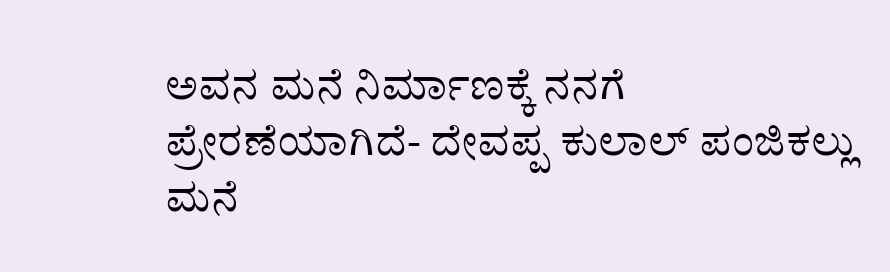ಅವನ ಮನೆ ನಿರ್ಮಾಣಕ್ಕೆ ನನಗೆ ಪ್ರೇರಣೆಯಾಗಿದೆ- ದೇವಪ್ಪ ಕುಲಾಲ್ ಪಂಜಿಕಲ್ಲು ಮನೆ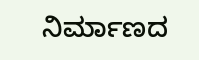ನಿರ್ಮಾಣದ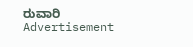ರುವಾರಿ
Advertisement